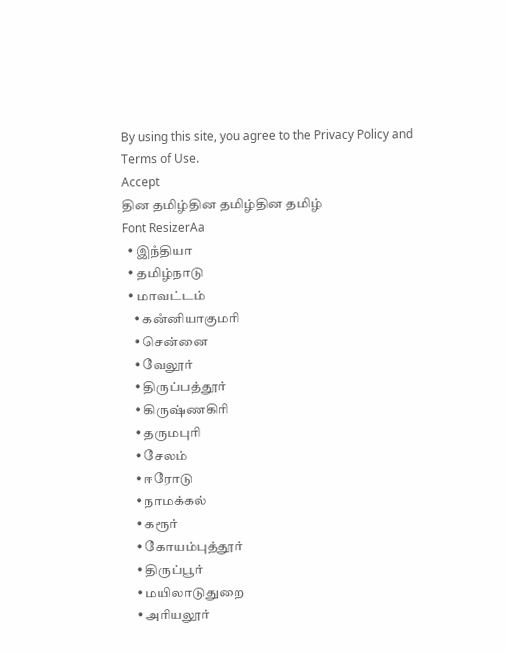By using this site, you agree to the Privacy Policy and Terms of Use.
Accept
தின தமிழ்தின தமிழ்தின தமிழ்
Font ResizerAa
  • இநஂதியா
  • தமிழ்நாடு
  • மாவட்டம்
    • கனஂனியாகுமரி
    • சென்னை
    • வேலூர்
    • திருப்பத்தூர்
    • கிருஷ்ணகிரி
    • தருமபுரி
    • சேலம்
    • ஈரோடு
    • நாமக்கல்
    • கரூர்
    • கோயம்புத்தூர்
    • திருப்பூர்
    • மயிலாடுதுறை
    • அரியலூர்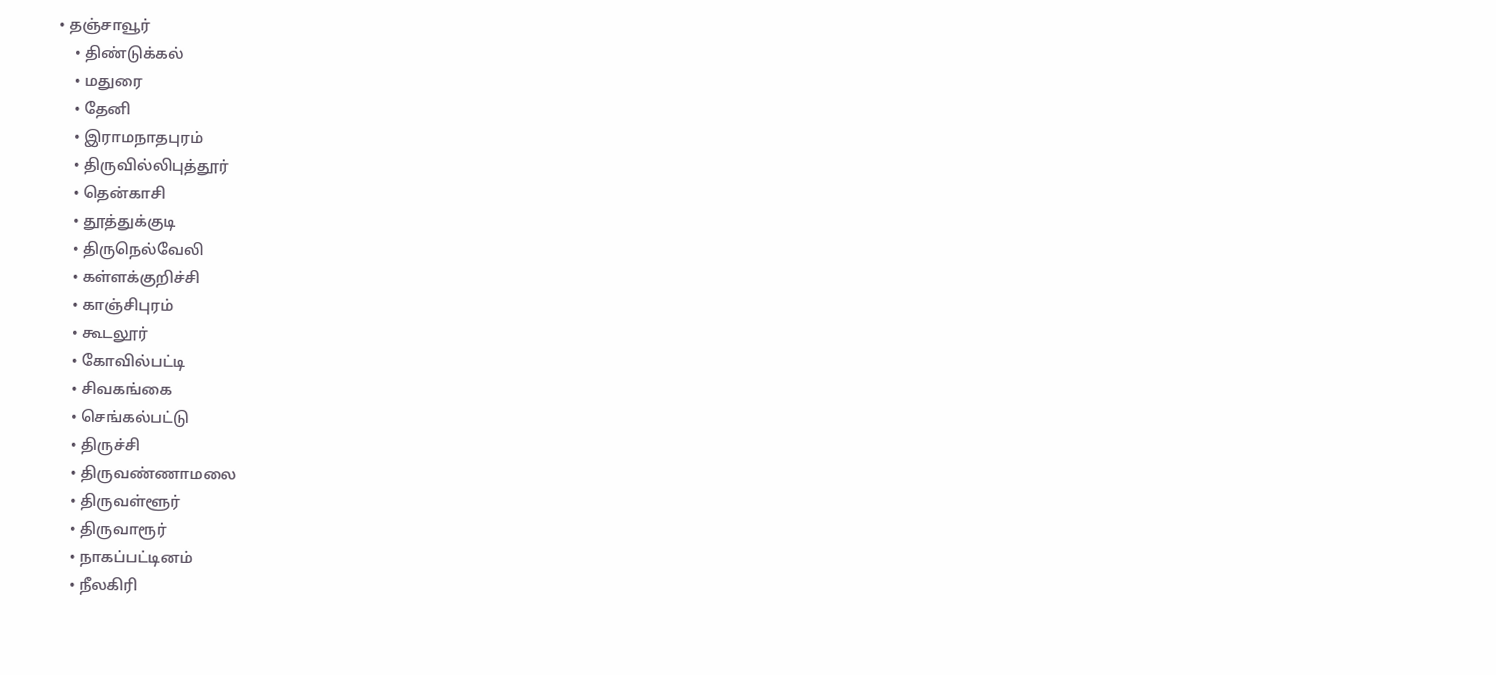• தஞ்சாவூர்
    • திண்டுக்கல்
    • மதுரை
    • தேனி
    • இராமநாதபுரம்
    • திருவில்லிபுத்தூர்
    • தென்காசி
    • தூத்துக்குடி
    • திருநெல்வேலி
    • கள்ளக்குறிச்சி
    • காஞ்சிபுரம்
    • கூடலூர்
    • கோவில்பட்டி
    • சிவகங்கை
    • செங்கல்பட்டு
    • திருச்சி
    • திருவண்ணாமலை
    • திருவள்ளூர்
    • திருவாரூர்
    • நாகப்பட்டினம்
    • நீலகிரி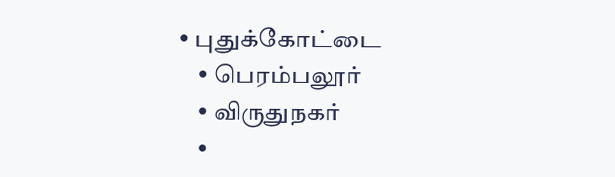• புதுக்கோட்டை
    • பெரம்பலூர்
    • விருதுநகர்
    •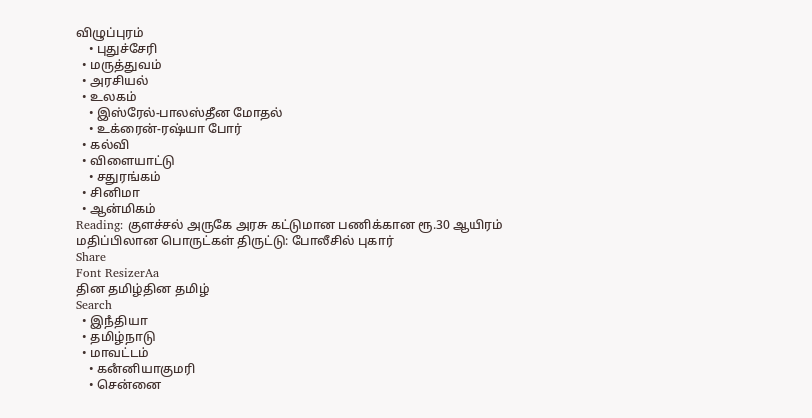விழுப்புரம்
    • புதுச்சேரி
  • மருத்துவம்
  • அரசியல்
  • உலகம்
    • இஸ்ரேல்-பாலஸ்தீன மோதல்
    • உக்ரைன்-ரஷ்யா போர்
  • கல்வி
  • விளையாட்டு
    • சதுரங்கம்
  • சினிமா
  • ஆன்மிகம்
Reading: குளச்சல் அருகே அரசு கட்டுமான பணிக்கான ரூ.30 ஆயிரம் மதிப்பிலான பொருட்கள் திருட்டு: போலீசில் புகார்
Share
Font ResizerAa
தின தமிழ்தின தமிழ்
Search
  • இநஂதியா
  • தமிழ்நாடு
  • மாவட்டம்
    • கனஂனியாகுமரி
    • சென்னை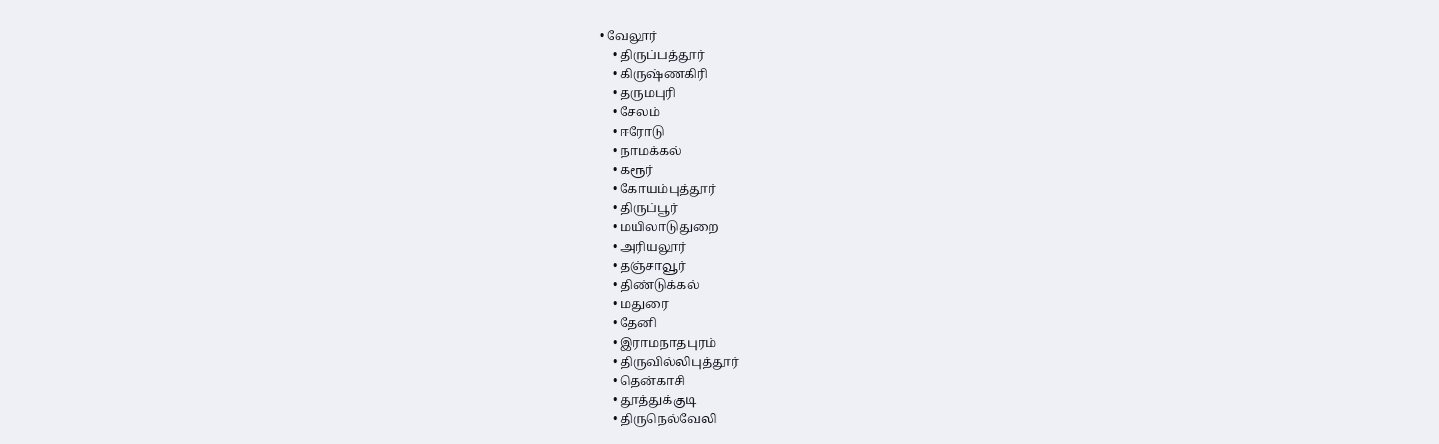• வேலூர்
    • திருப்பத்தூர்
    • கிருஷ்ணகிரி
    • தருமபுரி
    • சேலம்
    • ஈரோடு
    • நாமக்கல்
    • கரூர்
    • கோயம்புத்தூர்
    • திருப்பூர்
    • மயிலாடுதுறை
    • அரியலூர்
    • தஞ்சாவூர்
    • திண்டுக்கல்
    • மதுரை
    • தேனி
    • இராமநாதபுரம்
    • திருவில்லிபுத்தூர்
    • தென்காசி
    • தூத்துக்குடி
    • திருநெல்வேலி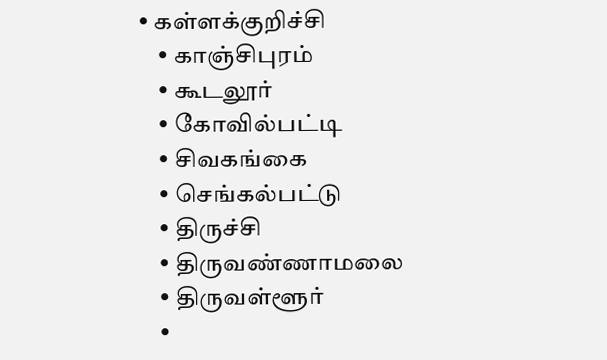• கள்ளக்குறிச்சி
    • காஞ்சிபுரம்
    • கூடலூர்
    • கோவில்பட்டி
    • சிவகங்கை
    • செங்கல்பட்டு
    • திருச்சி
    • திருவண்ணாமலை
    • திருவள்ளூர்
    •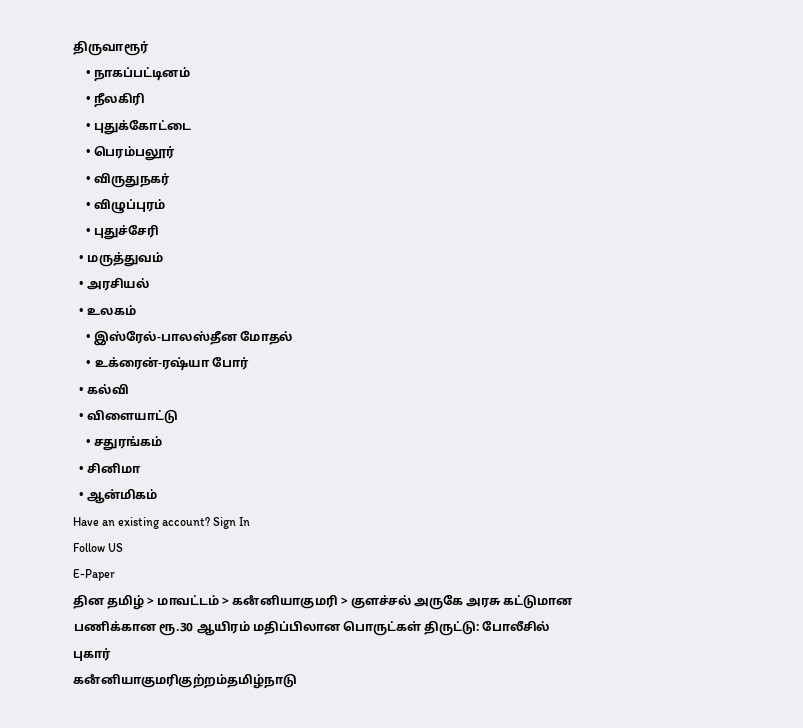திருவாரூர்
    • நாகப்பட்டினம்
    • நீலகிரி
    • புதுக்கோட்டை
    • பெரம்பலூர்
    • விருதுநகர்
    • விழுப்புரம்
    • புதுச்சேரி
  • மருத்துவம்
  • அரசியல்
  • உலகம்
    • இஸ்ரேல்-பாலஸ்தீன மோதல்
    • உக்ரைன்-ரஷ்யா போர்
  • கல்வி
  • விளையாட்டு
    • சதுரங்கம்
  • சினிமா
  • ஆன்மிகம்
Have an existing account? Sign In
Follow US
E-Paper
தின தமிழ் > மாவட்டம் > கனஂனியாகுமரி > குளச்சல் அருகே அரசு கட்டுமான பணிக்கான ரூ.30 ஆயிரம் மதிப்பிலான பொருட்கள் திருட்டு: போலீசில் புகார்
கனஂனியாகுமரிகுற்றம்தமிழ்நாடு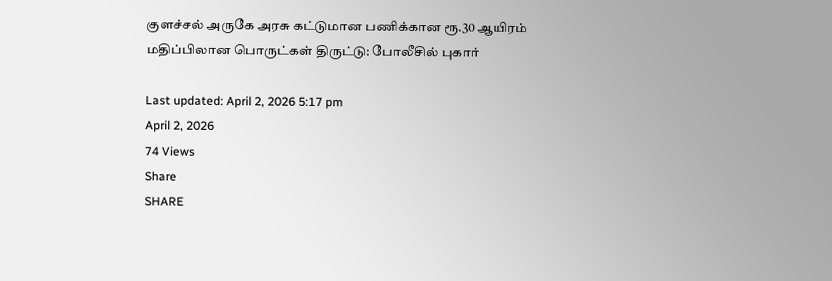குளச்சல் அருகே அரசு கட்டுமான பணிக்கான ரூ.30 ஆயிரம் மதிப்பிலான பொருட்கள் திருட்டு: போலீசில் புகார்

Last updated: April 2, 2026 5:17 pm
April 2, 2026
74 Views
Share
SHARE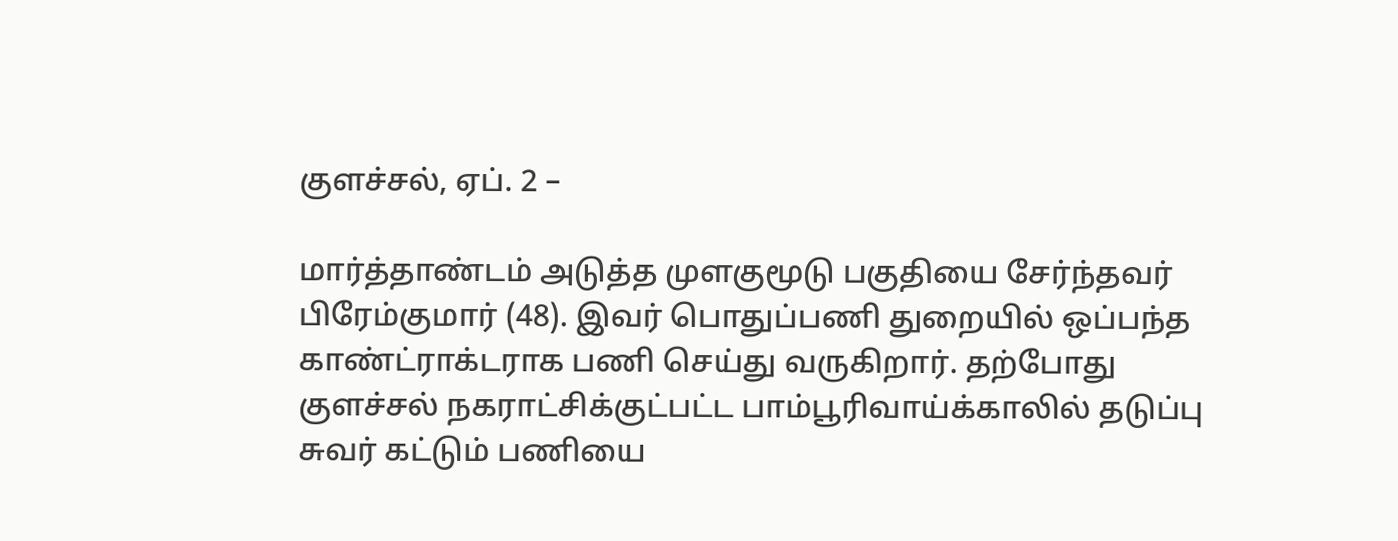குளச்சல், ஏப். 2 –

மார்த்தாண்டம் அடுத்த முளகுமூடு பகுதியை சேர்ந்தவர் பிரேம்குமார் (48). இவர் பொதுப்பணி துறையில் ஒப்பந்த காண்ட்ராக்டராக பணி செய்து வருகிறார். தற்போது குளச்சல் நகராட்சிக்குட்பட்ட பாம்பூரிவாய்க்காலில் தடுப்பு சுவர் கட்டும் பணியை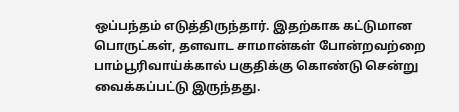ஒப்பந்தம் எடுத்திருந்தார். இதற்காக கட்டுமான பொருட்கள், தளவாட சாமான்கள் போன்றவற்றை பாம்பூரிவாய்க்கால் பகுதிக்கு கொண்டு சென்று வைக்கப்பட்டு இருந்தது.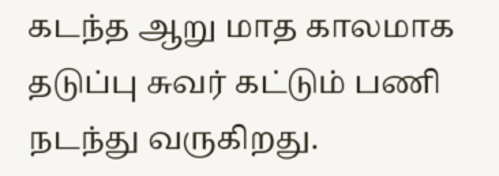கடந்த ஆறு மாத காலமாக தடுப்பு சுவர் கட்டும் பணி நடந்து வருகிறது.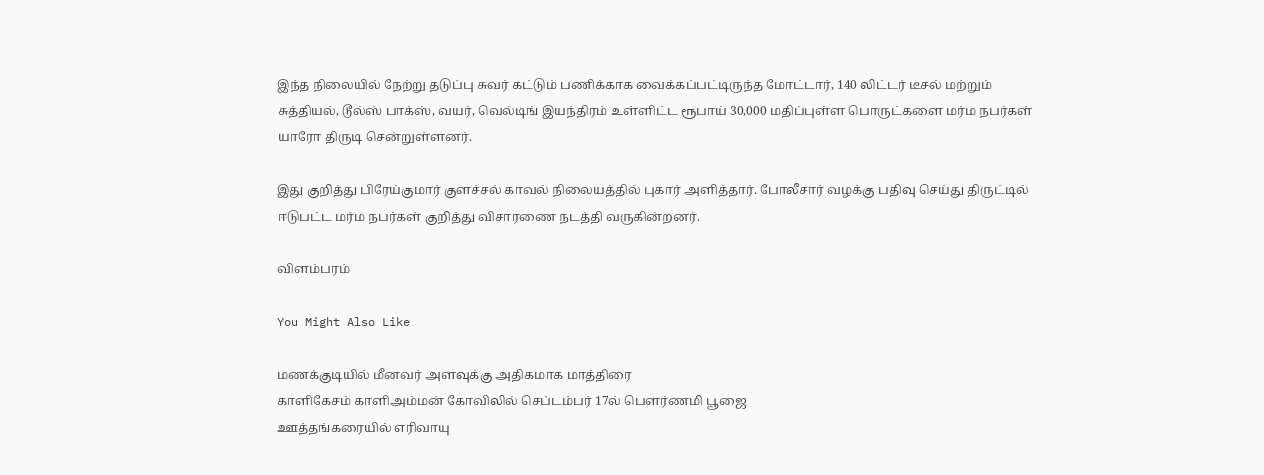இந்த நிலையில் நேற்று தடுப்பு சுவர் கட்டும் பணிக்காக வைக்கப்பட்டிருந்த மோட்டார், 140 லிட்டர் டீசல் மற்றும் சுத்தியல், டூல்ஸ் பாக்ஸ், வயர், வெல்டிங் இயந்திரம் உள்ளிட்ட ரூபாய் 30,000 மதிப்புள்ள பொருட்களை மர்ம நபர்கள் யாரோ திருடி சென்றுள்ளனர்.

இது குறித்து பிரேய்குமார் குளச்சல் காவல் நிலையத்தில் புகார் அளித்தார். போலீசார் வழக்கு பதிவு செய்து திருட்டில் ஈடுபட்ட மர்ம நபர்கள் குறித்து விசாரணை நடத்தி வருகின்றனர்.

விளம்பரம்

You Might Also Like

மணக்குடியில் மீனவர் அளவுக்கு அதிகமாக மாத்திரை
காளிகேசம் காளிஅம்மன் கோவிலில் செப்டம்பர் 17ல் பௌர்ணமி பூஜை
ஊத்தங்கரையில் எரிவாயு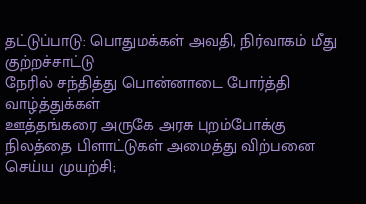தட்டுப்பாடு: பொதுமக்கள் அவதி, நிர்வாகம் மீது குற்றச்சாட்டு
நேரில் சந்தித்து பொன்னாடை போர்த்தி வாழ்த்துக்கள்
ஊத்தங்கரை அருகே அரசு புறம்போக்கு நிலத்தை பிளாட்டுகள் அமைத்து விற்பனை செய்ய முயற்சி;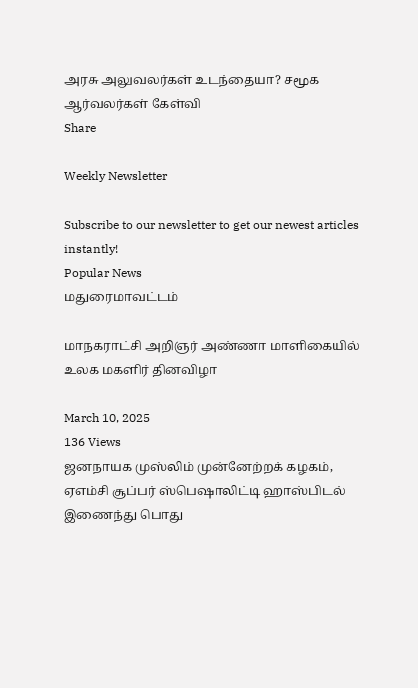அரசு அலுவலர்கள் உடந்தையா? சமூக ஆர்வலர்கள் கேள்வி
Share

Weekly Newsletter

Subscribe to our newsletter to get our newest articles instantly!
Popular News
மதுரைமாவட்டம்

மாநகராட்சி அறிஞர் அண்ணா மாளிகையில் உலக மகளிர் தினவிழா

March 10, 2025
136 Views
ஜனநாயக முஸ்லிம் முன்னேற்றக் கழகம், ஏஎம்சி சூப்பர் ஸ்பெஷாலிட்டி ஹாஸ்பிடல் இணைந்து பொது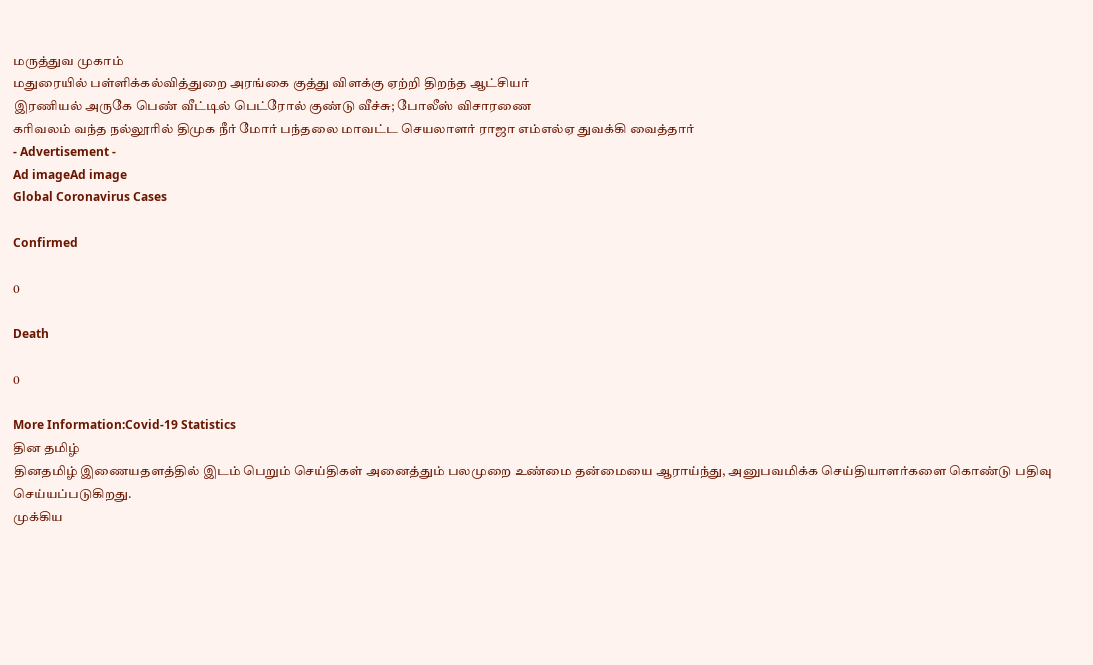மருத்துவ முகாம்
மதுரையில் பள்ளிக்கல்வித்துறை அரங்கை குத்து விளக்கு ஏற்றி திறந்த ஆட்சியர்
இரணியல் அருகே பெண் வீட்டில் பெட்ரோல் குண்டு வீச்சு; போலீஸ் விசாரணை
கரிவலம் வந்த நல்லூரில் திமுக நீர் மோர் பந்தலை மாவட்ட செயலாளர் ராஜா எம்எல்ஏ துவக்கி வைத்தார்
- Advertisement -
Ad imageAd image
Global Coronavirus Cases

Confirmed

0

Death

0

More Information:Covid-19 Statistics
தின தமிழ்
தினதமிழ் இணையதளத்தில் இடம் பெறும் செய்திகள் அனைத்தும் பலமுறை உண்மை தன்மையை ஆராய்ந்து, அனுபவமிக்க செய்தியாளர்களை கொண்டு பதிவு செய்யப்படுகிறது.
முக்கிய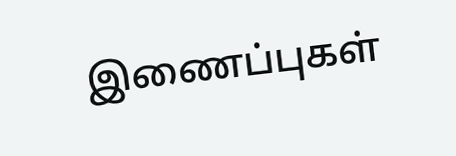இணைப்புகள்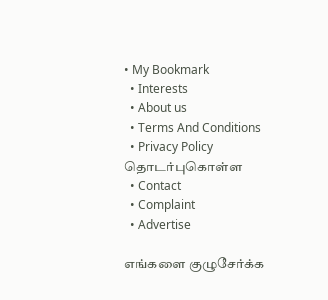• My Bookmark
  • Interests
  • About us
  • Terms And Conditions
  • Privacy Policy
தொடர்புகொள்ள
  • Contact
  • Complaint
  • Advertise

எங்களை குழுசேர்க்க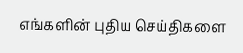எங்களின் புதிய செய்திகளை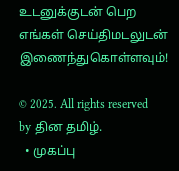உடனுக்குடன் பெற எங்கள் செய்திமடலுடன் இணைந்துகொள்ளவும்!

© 2025. All rights reserved by தின தமிழ்.
  • முகப்பு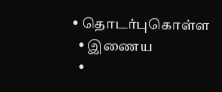• தொடர்புகொள்ள
  • இணைய
  •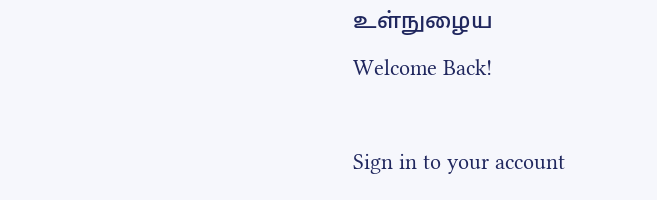உள்நுழைய
Welcome Back!

Sign in to your account